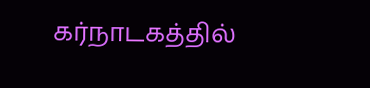கர்நாடகத்தில்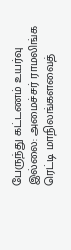பேருந்து கட்டணம் உயர்வு இல்லை: அமைச்சர் ராமலிங்க ரெட்டி மாநிலங்களவைத்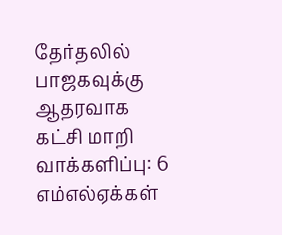தேர்தலில் பாஜகவுக்கு ஆதரவாக கட்சி மாறி வாக்களிப்பு: 6 எம்எல்ஏக்கள்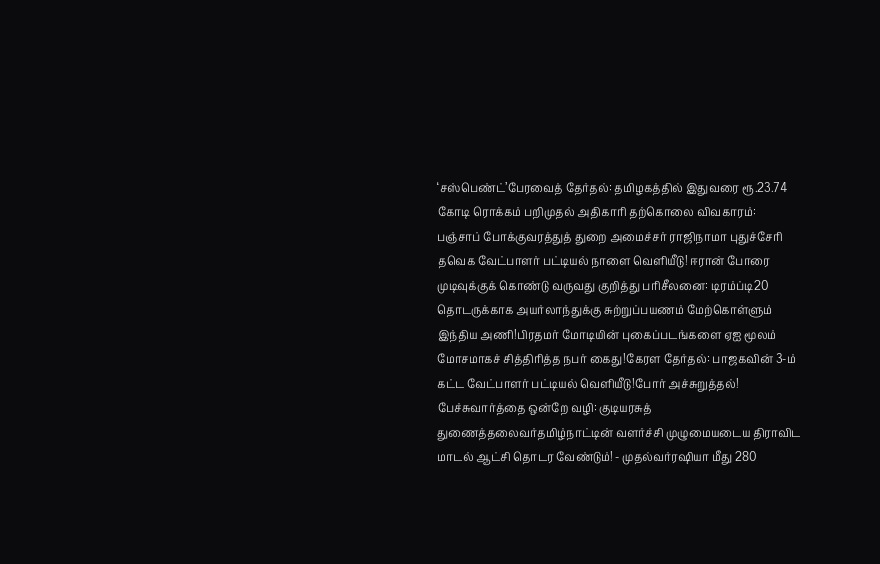‘சஸ்பெண்ட்’பேரவைத் தேர்தல்: தமிழகத்தில் இதுவரை ரூ.23.74 கோடி ரொக்கம் பறிமுதல் அதிகாரி தற்கொலை விவகாரம்: பஞ்சாப் போக்குவரத்துத் துறை அமைச்சர் ராஜிநாமா புதுச்சேரி தவெக வேட்பாளர் பட்டியல் நாளை வெளியீடு! ஈரான் போரை முடிவுக்குக் கொண்டு வருவது குறித்து பரிசீலனை: டிரம்ப்டி20 தொடருக்காக அயர்லாந்துக்கு சுற்றுப்பயணம் மேற்கொள்ளும் இந்திய அணி!பிரதமர் மோடியின் புகைப்படங்களை ஏஐ மூலம் மோசமாகச் சித்திரித்த நபர் கைது!கேரள தேர்தல்: பாஜகவின் 3-ம் கட்ட வேட்பாளர் பட்டியல் வெளியீடு!போர் அச்சுறுத்தல்! பேச்சுவார்த்தை ஒன்றே வழி: குடியரசுத் துணைத்தலைவர்தமிழ்நாட்டின் வளர்ச்சி முழுமையடைய திராவிட மாடல் ஆட்சி தொடர வேண்டும்! - முதல்வர்ரஷியா மீது 280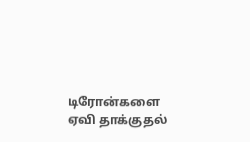டிரோன்களை ஏவி தாக்குதல்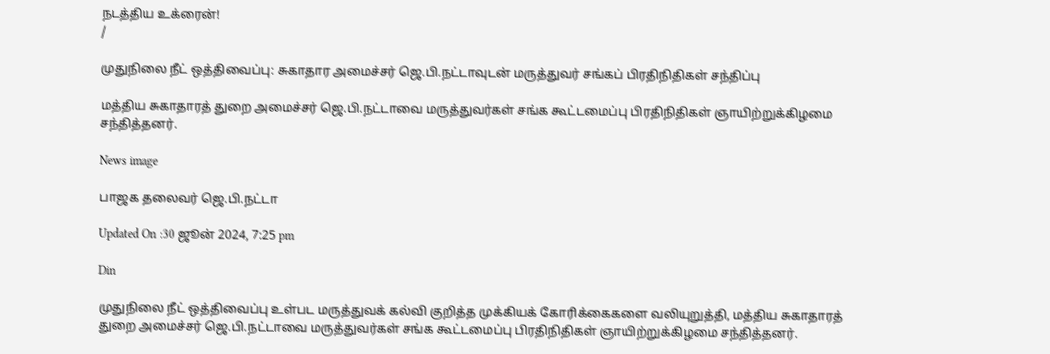நடத்திய உக்ரைன்!
/

முதுநிலை நீட் ஒத்திவைப்பு: சுகாதார அமைச்சர் ஜெ.பி.நட்டாவுடன் மருத்துவர் சங்கப் பிரதிநிதிகள் சந்திப்பு

மத்திய சுகாதாரத் துறை அமைச்சர் ஜெ.பி.நட்டாவை மருத்துவர்கள் சங்க கூட்டமைப்பு பிரதிநிதிகள் ஞாயிற்றுக்கிழமை சந்தித்தனர்.

News image

பாஜக தலைவர் ஜெ.பி.நட்டா

Updated On :30 ஜூன் 2024, 7:25 pm

Din

முதுநிலை நீட் ஒத்திவைப்பு உள்பட மருத்துவக் கல்வி குறித்த முக்கியக் கோரிக்கைகளை வலியுறுத்தி, மத்திய சுகாதாரத் துறை அமைச்சர் ஜெ.பி.நட்டாவை மருத்துவர்கள் சங்க கூட்டமைப்பு பிரதிநிதிகள் ஞாயிற்றுக்கிழமை சந்தித்தனர்.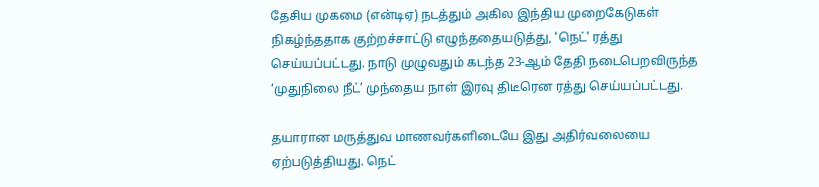தேசிய முகமை (என்டிஏ) நடத்தும் அகில இந்திய முறைகேடுகள் நிகழ்ந்ததாக குற்றச்சாட்டு எழுந்ததையடுத்து, ‘நெட்’ ரத்து செய்யப்பட்டது. நாடு முழுவதும் கடந்த 23-ஆம் தேதி நடைபெறவிருந்த ‘முதுநிலை நீட்’ முந்தைய நாள் இரவு திடீரென ரத்து செய்யப்பட்டது.

தயாரான மருத்துவ மாணவர்களிடையே இது அதிர்வலையை ஏற்படுத்தியது. நெட்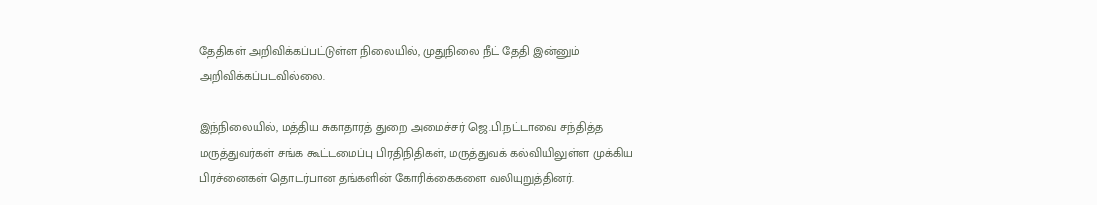தேதிகள் அறிவிக்கப்பட்டுள்ள நிலையில், முதுநிலை நீட் தேதி இன்னும் அறிவிக்கப்படவில்லை.

இந்நிலையில், மத்திய சுகாதாரத் துறை அமைச்சர் ஜெ.பி.நட்டாவை சந்தித்த மருத்துவர்கள் சங்க கூட்டமைப்பு பிரதிநிதிகள், மருத்துவக் கல்வியிலுள்ள முக்கிய பிரச்னைகள் தொடர்பான தங்களின் கோரிக்கைகளை வலியுறுத்தினர்.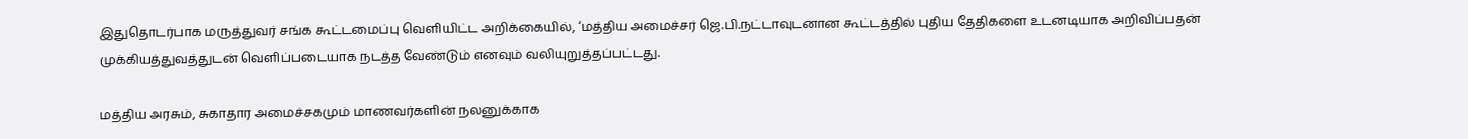இதுதொடர்பாக மருத்துவர் சங்க கூட்டமைப்பு வெளியிட்ட அறிக்கையில், ‘மத்திய அமைச்சர் ஜெ.பி.நட்டாவுடனான கூட்டத்தில் புதிய தேதிகளை உடனடியாக அறிவிப்பதன் முக்கியத்துவத்துடன் வெளிப்படையாக நடத்த வேண்டும் எனவும் வலியுறுத்தப்பட்டது.

மத்திய அரசும், சுகாதார அமைச்சகமும் மாணவர்களின் நலனுக்காக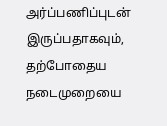அர்ப்பணிப்புடன் இருப்பதாகவும், தற்போதைய நடைமுறையை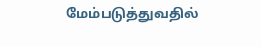மேம்படுத்துவதில்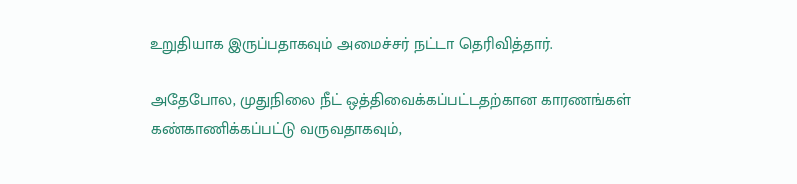உறுதியாக இருப்பதாகவும் அமைச்சர் நட்டா தெரிவித்தார்.

அதேபோல, முதுநிலை நீட் ஒத்திவைக்கப்பட்டதற்கான காரணங்கள் கண்காணிக்கப்பட்டு வருவதாகவும்,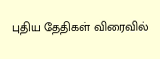புதிய தேதிகள் விரைவில்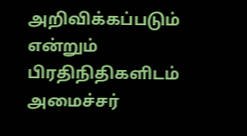அறிவிக்கப்படும் என்றும் பிரதிநிதிகளிடம் அமைச்சர்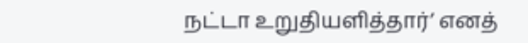நட்டா உறுதியளித்தார்’ எனத்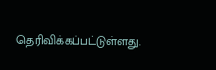தெரிவிக்கப்பட்டுள்ளது.